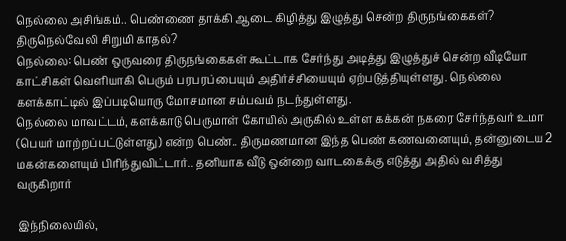நெல்லை அசிங்கம்.. பெண்ணை தாக்கி ஆடை கிழித்து இழுத்து சென்ற திருநங்கைகள்? திருநெல்வேலி சிறுமி காதல்?
நெல்லை: பெண் ஒருவரை திருநங்கைகள் கூட்டாக சேர்ந்து அடித்து இழுத்துச் சென்ற வீடியோ காட்சிகள் வெளியாகி பெரும் பரபரப்பையும் அதிர்ச்சியையும் ஏற்படுத்தியுள்ளது. நெல்லை களக்காட்டில் இப்படியொரு மோசமான சம்பவம் நடந்துள்ளது.
நெல்லை மாவட்டம், களக்காடு பெருமாள் கோயில் அருகில் உள்ள கக்கன் நகரை சேர்ந்தவர் உமா (பெயர் மாற்றப்பட்டுள்ளது) என்ற பெண்.. திருமணமான இந்த பெண் கணவனையும், தன்னுடைய 2 மகன்களையும் பிரிந்துவிட்டார்.. தனியாக வீடு ஒன்றை வாடகைக்கு எடுத்து அதில் வசித்து வருகிறார்

இந்நிலையில்,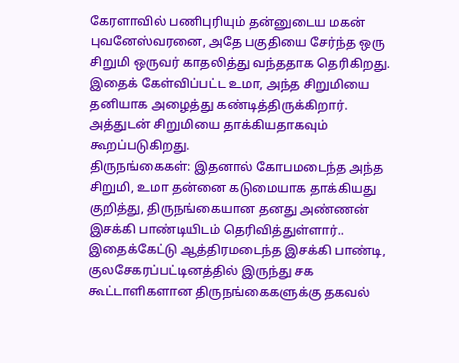கேரளாவில் பணிபுரியும் தன்னுடைய மகன் புவனேஸ்வரனை, அதே பகுதியை சேர்ந்த ஒரு சிறுமி ஒருவர் காதலித்து வந்ததாக தெரிகிறது. இதைக் கேள்விப்பட்ட உமா, அந்த சிறுமியை தனியாக அழைத்து கண்டித்திருக்கிறார். அத்துடன் சிறுமியை தாக்கியதாகவும் கூறப்படுகிறது.
திருநங்கைகள்: இதனால் கோபமடைந்த அந்த சிறுமி, உமா தன்னை கடுமையாக தாக்கியது குறித்து, திருநங்கையான தனது அண்ணன் இசக்கி பாண்டியிடம் தெரிவித்துள்ளார்.. இதைக்கேட்டு ஆத்திரமடைந்த இசக்கி பாண்டி, குலசேகரப்பட்டினத்தில் இருந்து சக கூட்டாளிகளான திருநங்கைகளுக்கு தகவல்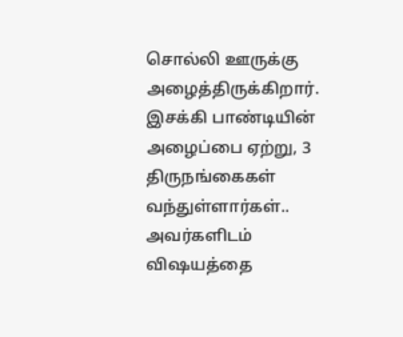சொல்லி ஊருக்கு அழைத்திருக்கிறார்.
இசக்கி பாண்டியின் அழைப்பை ஏற்று, 3 திருநங்கைகள் வந்துள்ளார்கள்.. அவர்களிடம் விஷயத்தை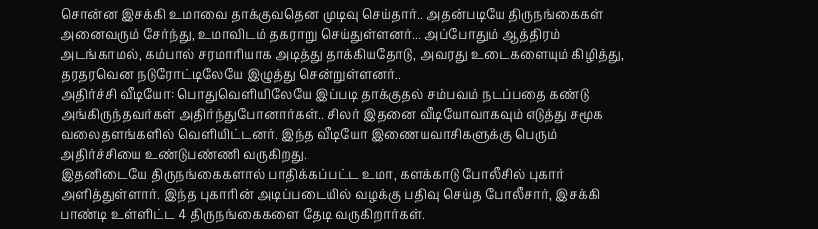சொன்ன இசக்கி உமாவை தாக்குவதென முடிவு செய்தார்.. அதன்படியே திருநங்கைகள் அனைவரும் சேர்ந்து, உமாவிடம் தகராறு செய்துள்ளனர்... அப்போதும் ஆத்திரம் அடங்காமல், கம்பால் சரமாரியாக அடித்து தாக்கியதோடு, அவரது உடைகளையும் கிழித்து, தரதரவென நடுரோட்டிலேயே இழுத்து சென்றுள்ளனர்..
அதிர்ச்சி வீடியோ: பொதுவெளியிலேயே இப்படி தாக்குதல் சம்பவம் நடப்பதை கண்டு அங்கிருந்தவர்கள் அதிர்ந்துபோனார்கள்.. சிலர் இதனை வீடியோவாகவும் எடுத்து சமூக வலைதளங்களில் வெளியிட்டனர். இந்த வீடியோ இணையவாசிகளுக்கு பெரும் அதிர்ச்சியை உண்டுபண்ணி வருகிறது.
இதனிடையே திருநங்கைகளால் பாதிக்கப்பட்ட உமா, களக்காடு போலீசில் புகார் அளித்துள்ளார். இந்த புகாரின் அடிப்படையில் வழக்கு பதிவு செய்த போலீசார், இசக்கி பாண்டி உள்ளிட்ட 4 திருநங்கைகளை தேடி வருகிறார்கள்.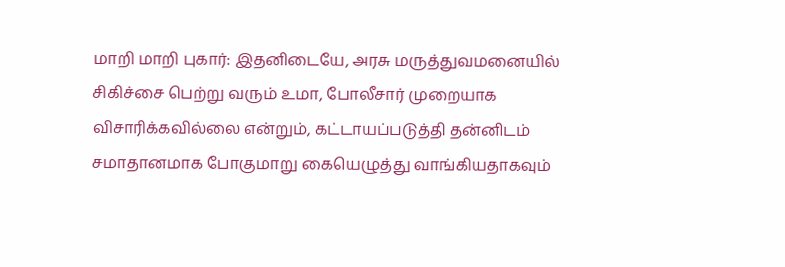மாறி மாறி புகார்: இதனிடையே, அரசு மருத்துவமனையில் சிகிச்சை பெற்று வரும் உமா, போலீசார் முறையாக விசாரிக்கவில்லை என்றும், கட்டாயப்படுத்தி தன்னிடம் சமாதானமாக போகுமாறு கையெழுத்து வாங்கியதாகவும்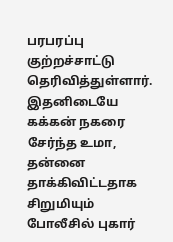பரபரப்பு குற்றச்சாட்டு தெரிவித்துள்ளார். இதனிடையே கக்கன் நகரை சேர்ந்த உமா, தன்னை தாக்கிவிட்டதாக சிறுமியும் போலீசில் புகார்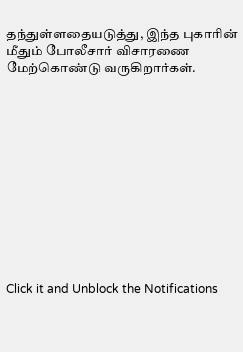தந்துள்ளதையடுத்து, இந்த புகாரின் மீதும் போலீசார் விசாரணை மேற்கொண்டு வருகிறார்கள்.












Click it and Unblock the Notifications